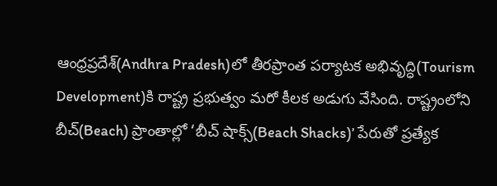ఆంధ్రప్రదేశ్‌(Andhra Pradesh)లో తీరప్రాంత పర్యాటక అభివృద్ధి(Tourism Development)కి రాష్ట్ర ప్రభుత్వం మరో కీలక అడుగు వేసింది. రాష్ట్రంలోని బీచ్(Beach) ప్రాంతాల్లో ‘బీచ్ షాక్స్(Beach Shacks)’ పేరుతో ప్రత్యేక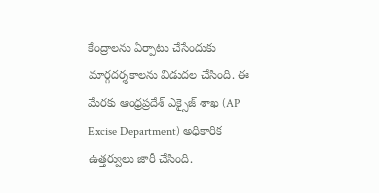కేంద్రాలను ఏర్పాటు చేసేందుకు మార్గదర్శకాలను విడుదల చేసింది. ఈ మేరకు ఆంధ్రప్రదేశ్ ఎక్సైజ్ శాఖ (AP Excise Department) అధికారిక ఉత్తర్వులు జారీ చేసింది.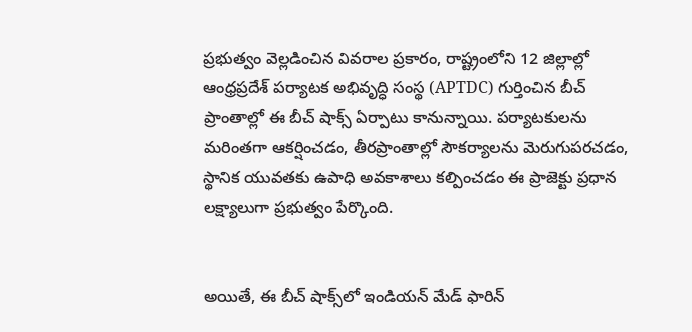ప్రభుత్వం వెల్లడించిన వివరాల ప్రకారం, రాష్ట్రంలోని 12 జిల్లాల్లో ఆంధ్రప్రదేశ్ పర్యాటక అభివృద్ధి సంస్థ (APTDC) గుర్తించిన బీచ్ ప్రాంతాల్లో ఈ బీచ్ షాక్స్ ఏర్పాటు కానున్నాయి. పర్యాటకులను మరింతగా ఆకర్షించడం, తీరప్రాంతాల్లో సౌకర్యాలను మెరుగుపరచడం, స్థానిక యువతకు ఉపాధి అవకాశాలు కల్పించడం ఈ ప్రాజెక్టు ప్రధాన లక్ష్యాలుగా ప్రభుత్వం పేర్కొంది.


అయితే, ఈ బీచ్ షాక్స్‌లో ఇండియన్ మేడ్ ఫారిన్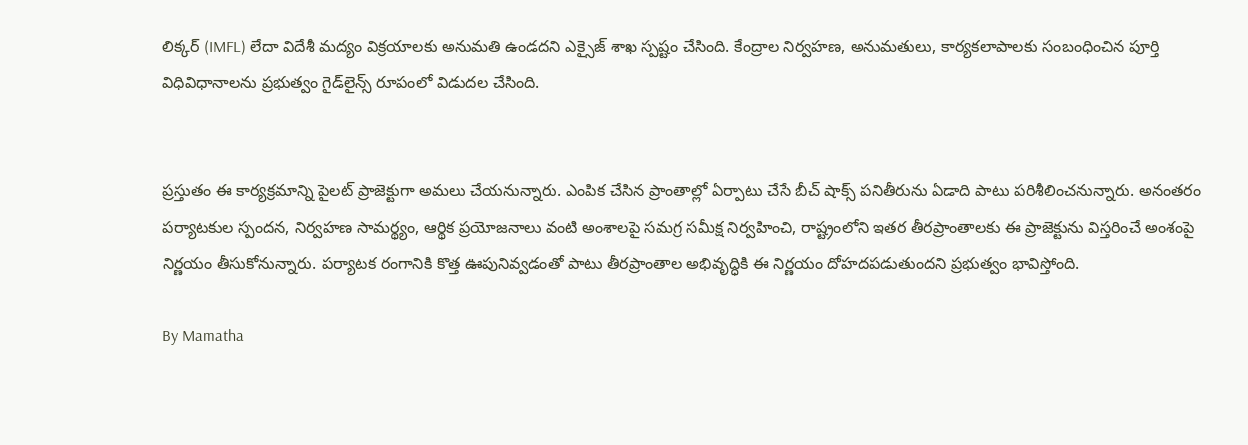లిక్కర్ (IMFL) లేదా విదేశీ మద్యం విక్రయాలకు అనుమతి ఉండదని ఎక్సైజ్ శాఖ స్పష్టం చేసింది. కేంద్రాల నిర్వహణ, అనుమతులు, కార్యకలాపాలకు సంబంధించిన పూర్తి విధివిధానాలను ప్రభుత్వం గైడ్‌లైన్స్ రూపంలో విడుదల చేసింది.


ప్రస్తుతం ఈ కార్యక్రమాన్ని పైలట్ ప్రాజెక్టుగా అమలు చేయనున్నారు. ఎంపిక చేసిన ప్రాంతాల్లో ఏర్పాటు చేసే బీచ్ షాక్స్ పనితీరును ఏడాది పాటు పరిశీలించనున్నారు. అనంతరం పర్యాటకుల స్పందన, నిర్వహణ సామర్థ్యం, ఆర్థిక ప్రయోజనాలు వంటి అంశాలపై సమగ్ర సమీక్ష నిర్వహించి, రాష్ట్రంలోని ఇతర తీరప్రాంతాలకు ఈ ప్రాజెక్టును విస్తరించే అంశంపై నిర్ణయం తీసుకోనున్నారు. పర్యాటక రంగానికి కొత్త ఊపునివ్వడంతో పాటు తీరప్రాంతాల అభివృద్ధికి ఈ నిర్ణయం దోహదపడుతుందని ప్రభుత్వం భావిస్తోంది.

By Mamatha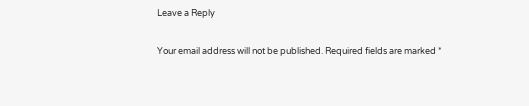Leave a Reply

Your email address will not be published. Required fields are marked *